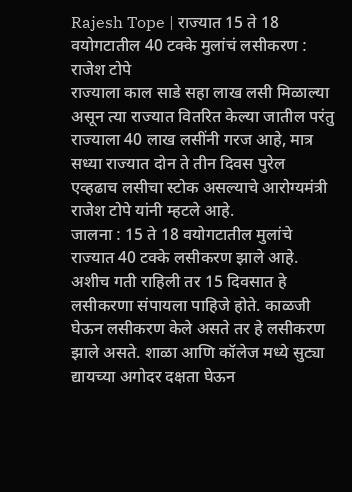Rajesh Tope | राज्यात 15 ते 18 वयोगटातील 40 टक्के मुलांचं लसीकरण : राजेश टोपे
राज्याला काल साडे सहा लाख लसी मिळाल्या असून त्या राज्यात वितरित केल्या जातील परंतु राज्याला 40 लाख लसींनी गरज आहे, मात्र सध्या राज्यात दोन ते तीन दिवस पुरेल एव्हढाच लसीचा स्टोक असल्याचे आरोग्यमंत्री राजेश टोपे यांनी म्हटले आहे.
जालना : 15 ते 18 वयोगटातील मुलांचे राज्यात 40 टक्के लसीकरण झाले आहे. अशीच गती राहिली तर 15 दिवसात हे लसीकरणा संपायला पाहिजे होते. काळजी घेऊन लसीकरण केले असते तर हे लसीकरण झाले असते. शाळा आणि कॉलेज मध्ये सुट्या द्यायच्या अगोदर दक्षता घेऊन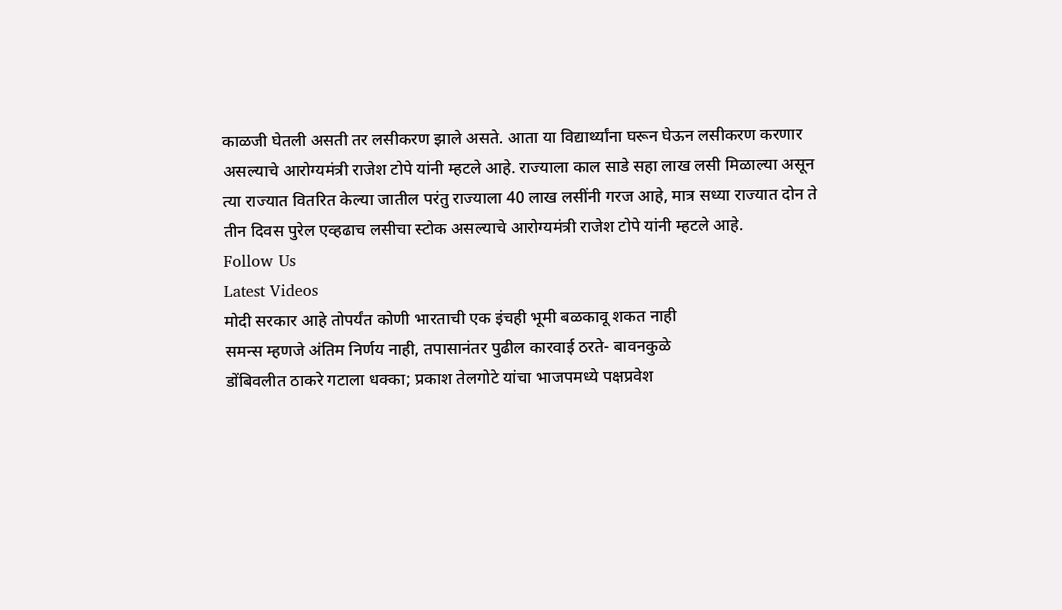काळजी घेतली असती तर लसीकरण झाले असते. आता या विद्यार्थ्यांना घरून घेऊन लसीकरण करणार असल्याचे आरोग्यमंत्री राजेश टोपे यांनी म्हटले आहे. राज्याला काल साडे सहा लाख लसी मिळाल्या असून त्या राज्यात वितरित केल्या जातील परंतु राज्याला 40 लाख लसींनी गरज आहे, मात्र सध्या राज्यात दोन ते तीन दिवस पुरेल एव्हढाच लसीचा स्टोक असल्याचे आरोग्यमंत्री राजेश टोपे यांनी म्हटले आहे.
Follow Us
Latest Videos
मोदी सरकार आहे तोपर्यंत कोणी भारताची एक इंचही भूमी बळकावू शकत नाही
समन्स म्हणजे अंतिम निर्णय नाही, तपासानंतर पुढील कारवाई ठरते- बावनकुळे
डोंबिवलीत ठाकरे गटाला धक्का; प्रकाश तेलगोटे यांचा भाजपमध्ये पक्षप्रवेश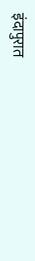इंदापुरात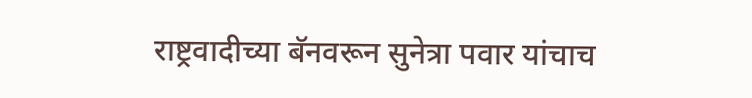राष्ट्रवादीच्या बॅनवरून सुनेत्रा पवार यांचाच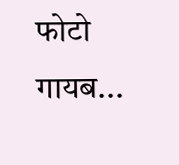फोटो गायब...